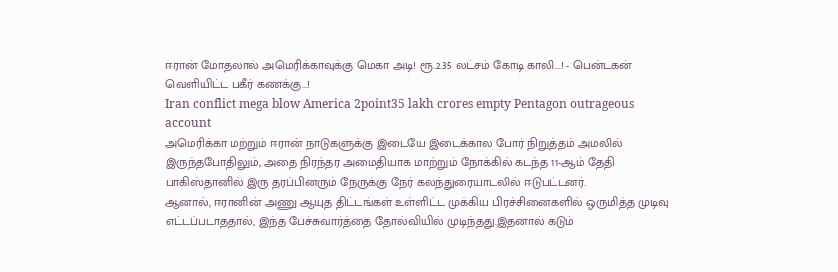ஈரான் மோதலால் அமெரிக்காவுக்கு மெகா அடி! ரூ.2.35 லட்சம் கோடி காலி...! - பென்டகன் வெளியிட்ட பகீர் கணக்கு...!
Iran conflict mega blow America 2point35 lakh crores empty Pentagon outrageous account
அமெரிக்கா மற்றும் ஈரான் நாடுகளுக்கு இடையே இடைக்கால போர் நிறுத்தம் அமலில் இருந்தபோதிலும், அதை நிரந்தர அமைதியாக மாற்றும் நோக்கில் கடந்த 11-ஆம் தேதி பாகிஸ்தானில் இரு தரப்பினரும் நேருக்கு நேர் கலந்துரையாடலில் ஈடுபட்டனர்.
ஆனால், ஈரானின் அணு ஆயுத திட்டங்கள் உள்ளிட்ட முக்கிய பிரச்சினைகளில் ஒருமித்த முடிவு எட்டப்படாததால், இந்த பேச்சுவார்த்தை தோல்வியில் முடிந்தது.இதனால் கடும்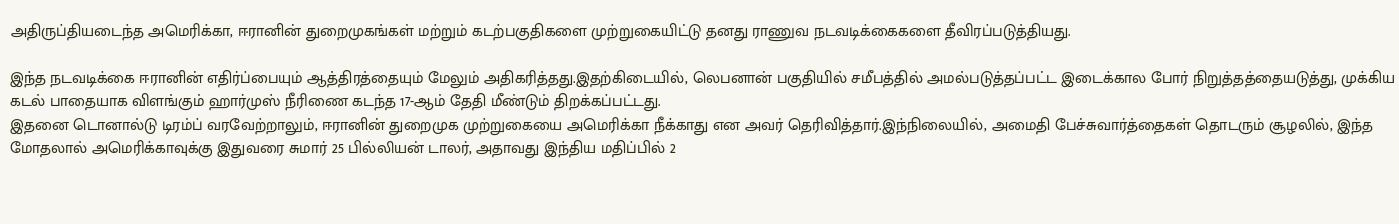அதிருப்தியடைந்த அமெரிக்கா, ஈரானின் துறைமுகங்கள் மற்றும் கடற்பகுதிகளை முற்றுகையிட்டு தனது ராணுவ நடவடிக்கைகளை தீவிரப்படுத்தியது.

இந்த நடவடிக்கை ஈரானின் எதிர்ப்பையும் ஆத்திரத்தையும் மேலும் அதிகரித்தது.இதற்கிடையில், லெபனான் பகுதியில் சமீபத்தில் அமல்படுத்தப்பட்ட இடைக்கால போர் நிறுத்தத்தையடுத்து, முக்கிய கடல் பாதையாக விளங்கும் ஹார்முஸ் நீரிணை கடந்த 17-ஆம் தேதி மீண்டும் திறக்கப்பட்டது.
இதனை டொனால்டு டிரம்ப் வரவேற்றாலும், ஈரானின் துறைமுக முற்றுகையை அமெரிக்கா நீக்காது என அவர் தெரிவித்தார்.இந்நிலையில், அமைதி பேச்சுவார்த்தைகள் தொடரும் சூழலில், இந்த மோதலால் அமெரிக்காவுக்கு இதுவரை சுமார் 25 பில்லியன் டாலர், அதாவது இந்திய மதிப்பில் 2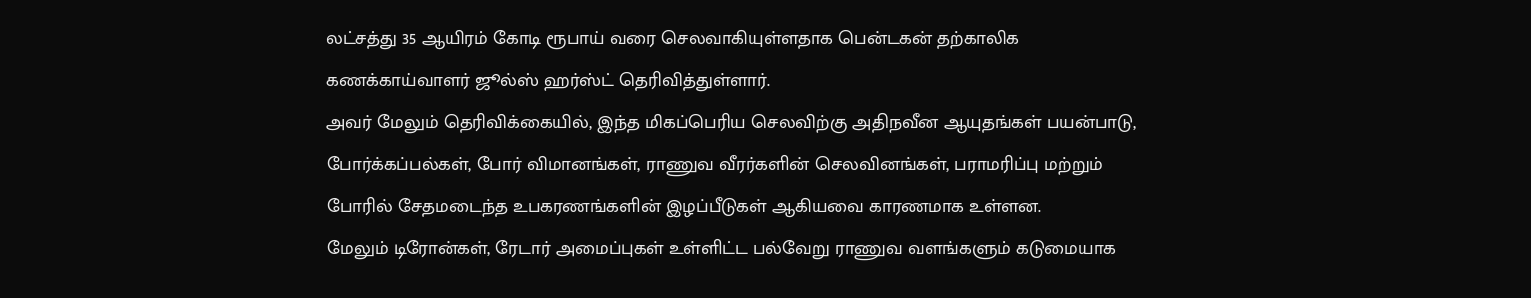லட்சத்து 35 ஆயிரம் கோடி ரூபாய் வரை செலவாகியுள்ளதாக பென்டகன் தற்காலிக கணக்காய்வாளர் ஜூல்ஸ் ஹர்ஸ்ட் தெரிவித்துள்ளார்.
அவர் மேலும் தெரிவிக்கையில், இந்த மிகப்பெரிய செலவிற்கு அதிநவீன ஆயுதங்கள் பயன்பாடு, போர்க்கப்பல்கள், போர் விமானங்கள், ராணுவ வீரர்களின் செலவினங்கள், பராமரிப்பு மற்றும் போரில் சேதமடைந்த உபகரணங்களின் இழப்பீடுகள் ஆகியவை காரணமாக உள்ளன.
மேலும் டிரோன்கள், ரேடார் அமைப்புகள் உள்ளிட்ட பல்வேறு ராணுவ வளங்களும் கடுமையாக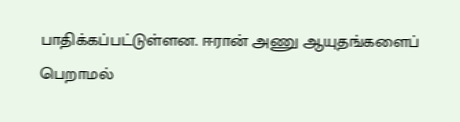பாதிக்கப்பட்டுள்ளன. ஈரான் அணு ஆயுதங்களைப் பெறாமல்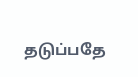தடுப்பதே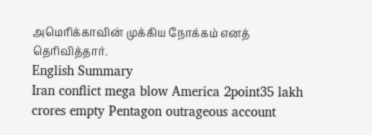அமெரிக்காவின் முக்கிய நோக்கம் எனத் தெரிவித்தார்.
English Summary
Iran conflict mega blow America 2point35 lakh crores empty Pentagon outrageous account